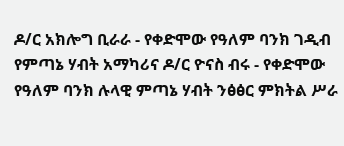ዶ/ር አክሎግ ቢራራ - የቀድሞው የዓለም ባንክ ገዲብ የምጣኔ ሃብት አማካሪና ዶ/ር ዮናስ ብሩ - የቀድሞው የዓለም ባንክ ሉላዊ ምጣኔ ሃብት ንፅፅር ምክትል ሥራ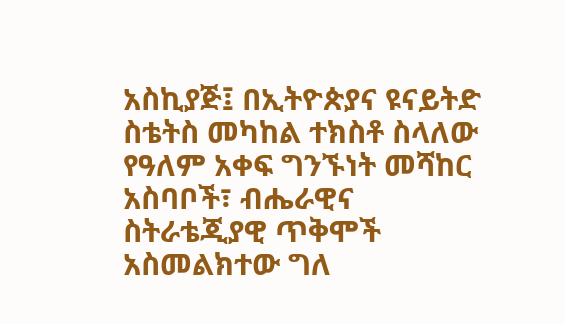አስኪያጅ፤ በኢትዮጵያና ዩናይትድ ስቴትስ መካከል ተክስቶ ስላለው የዓለም አቀፍ ግንኙነት መሻከር አስባቦች፣ ብሔራዊና ስትራቴጂያዊ ጥቅሞች አስመልክተው ግለ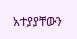አተያያቸውን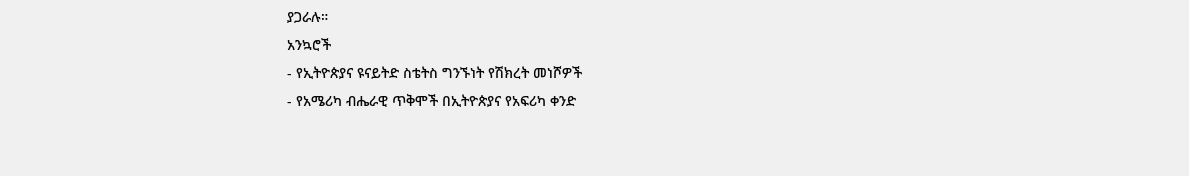ያጋራሉ።
አንኳሮች
- የኢትዮጵያና ዩናይትድ ስቴትስ ግንኙነት የሽክረት መነሾዎች
- የአሜሪካ ብሔራዊ ጥቅሞች በኢትዮጵያና የአፍሪካ ቀንድ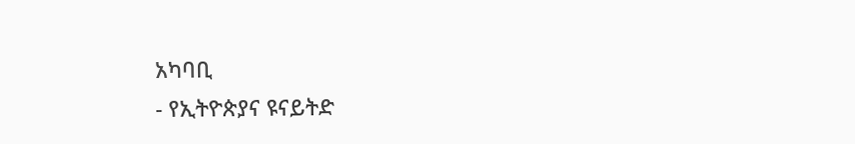አካባቢ
- የኢትዮጵያና ዩናይትድ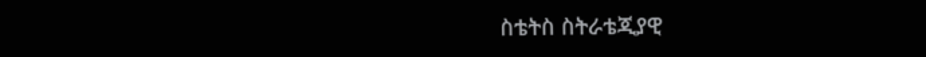ስቴትስ ስትራቴጂያዊ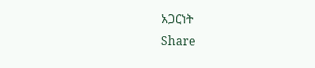አጋርነት
Share